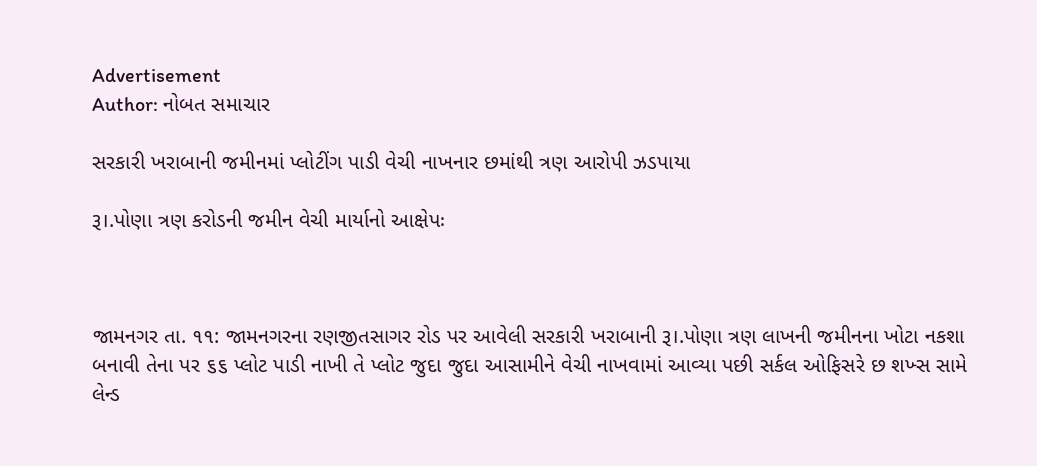Advertisement
Author: નોબત સમાચાર

સરકારી ખરાબાની જમીનમાં પ્લોટીંગ પાડી વેચી નાખનાર છમાંથી ત્રણ આરોપી ઝડપાયા

રૂ।.પોણા ત્રણ કરોડની જમીન વેચી માર્યાનો આક્ષેપઃ



જામનગર તા. ૧૧: જામનગરના રણજીતસાગર રોડ પર આવેલી સરકારી ખરાબાની રૂ।.પોણા ત્રણ લાખની જમીનના ખોટા નકશા બનાવી તેના પર ૬૬ પ્લોટ પાડી નાખી તે પ્લોટ જુદા જુદા આસામીને વેચી નાખવામાં આવ્યા પછી સર્કલ ઓફિસરે છ શખ્સ સામે લેન્ડ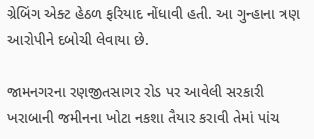ગ્રેબિંગ એક્ટ હેઠળ ફરિયાદ નોંધાવી હતી. આ ગુન્હાના ત્રણ આરોપીને દબોચી લેવાયા છે.

જામનગરના રણજીતસાગર રોડ પર આવેલી સરકારી ખરાબાની જમીનના ખોટા નકશા તૈયાર કરાવી તેમાં પાંચ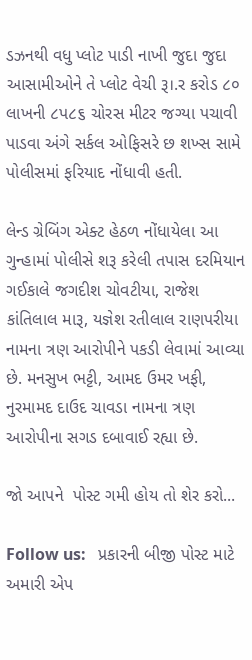ડઝનથી વધુ પ્લોટ પાડી નાખી જુદા જુદા આસામીઓને તે પ્લોટ વેચી રૂ।.ર કરોડ ૮૦ લાખની ૮પ૮૬ ચોરસ મીટર જગ્યા પચાવી પાડવા અંગે સર્કલ ઓફિસરે છ શખ્સ સામે પોલીસમાં ફરિયાદ નોંધાવી હતી.

લેન્ડ ગ્રેબિંગ એક્ટ હેઠળ નોંધાયેલા આ ગુન્હામાં પોલીસે શરૂ કરેલી તપાસ દરમિયાન ગઈકાલે જગદીશ ચોવટીયા, રાજેશ કાંતિલાલ મારૂ, યજ્ઞેશ રતીલાલ રાણપરીયા નામના ત્રણ આરોપીને પકડી લેવામાં આવ્યા છે. મનસુખ ભટ્ટી, આમદ ઉમર ખફી, નુરમામદ દાઉદ ચાવડા નામના ત્રણ આરોપીના સગડ દબાવાઈ રહ્યા છે.

જો આપને  પોસ્ટ ગમી હોય તો શેર કરો...

Follow us:   પ્રકારની બીજી પોસ્ટ માટે અમારી એપ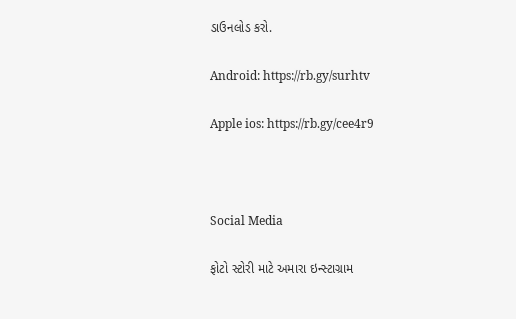ડાઉનલોડ કરો.

Android: https://rb.gy/surhtv

Apple ios: https://rb.gy/cee4r9



Social Media

ફોટો સ્ટોરી માટે અમારા ઇન્સ્ટાગ્રામ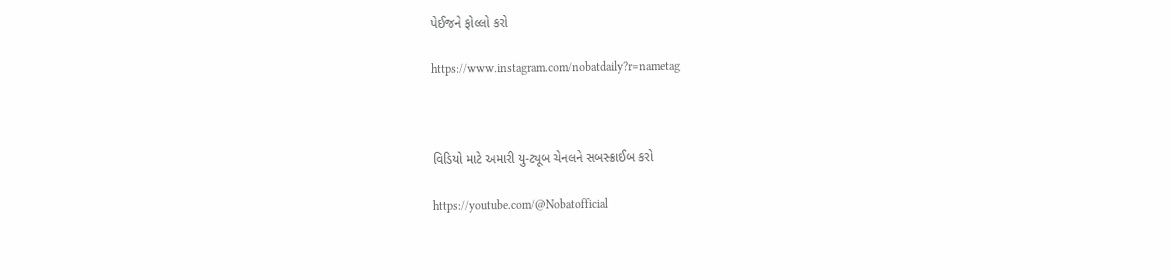પેઈજને ફોલ્લો કરો

https://www.instagram.com/nobatdaily?r=nametag



વિડિયો માટે અમારી યુ-ટ્યૂબ ચેનલને સબસ્ક્રાઈબ કરો

https://youtube.com/@Nobatofficial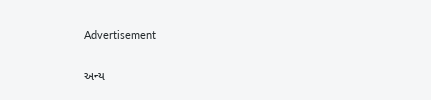Advertisement

અન્ય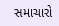સમાચારો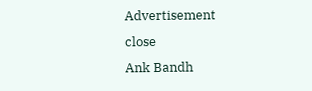Advertisement
close
Ank Bandh